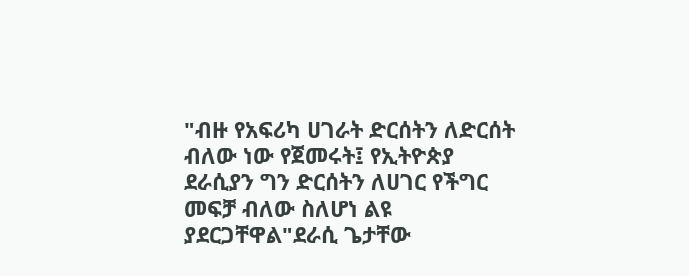"ብዙ የአፍሪካ ሀገራት ድርሰትን ለድርሰት ብለው ነው የጀመሩት፤ የኢትዮጵያ ደራሲያን ግን ድርሰትን ለሀገር የችግር መፍቻ ብለው ስለሆነ ልዩ ያደርጋቸዋል"ደራሲ ጌታቸው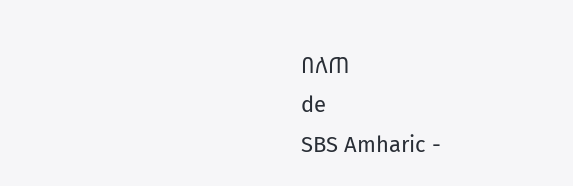በለጠ
de
SBS Amharic -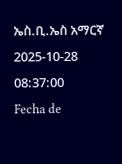ኤስ.ቢ.ኤስ አማርኛ
2025-10-28 08:37:00
Fecha de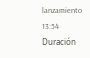lanzamiento
13:54
Duración